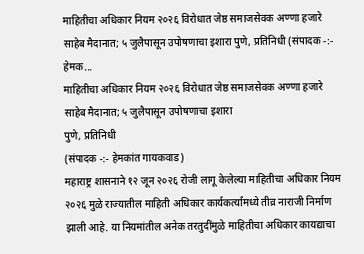माहितीचा अधिकार नियम २०२६ विरोधात जेष्ठ समाजसेवक अण्णा हजारे साहेब मैदानात; ५ जुलैपासून उपोषणाचा इशारा पुणे, प्रतिनिधी (संपादक -:- हेमक...
माहितीचा अधिकार नियम २०२६ विरोधात जेष्ठ समाजसेवक अण्णा हजारे साहेब मैदानात; ५ जुलैपासून उपोषणाचा इशारा
पुणे, प्रतिनिधी
(संपादक -:- हेमकांत गायकवाड)
महाराष्ट्र शासनाने १२ जून २०२६ रोजी लागू केलेल्या माहितीचा अधिकार नियम २०२६ मुळे राज्यातील माहिती अधिकार कार्यकर्त्यांमध्ये तीव्र नाराजी निर्माण झाली आहे. या नियमांतील अनेक तरतुदींमुळे माहितीचा अधिकार कायद्याचा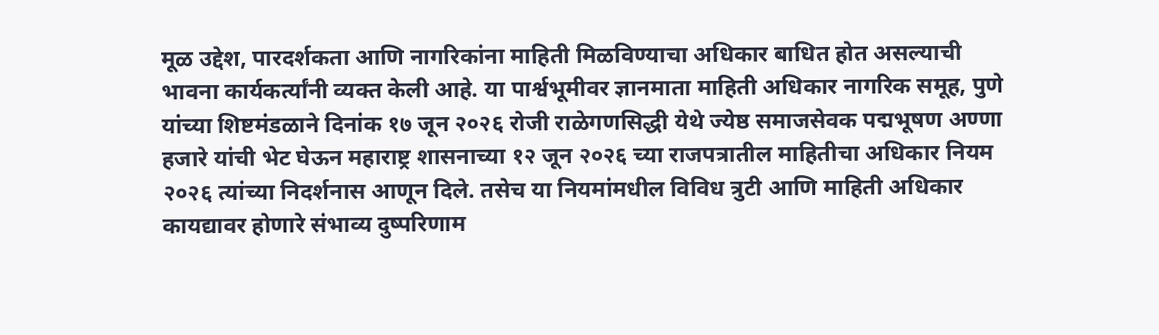मूळ उद्देश, पारदर्शकता आणि नागरिकांना माहिती मिळविण्याचा अधिकार बाधित होत असल्याची भावना कार्यकर्त्यांनी व्यक्त केली आहे. या पार्श्वभूमीवर ज्ञानमाता माहिती अधिकार नागरिक समूह, पुणे यांच्या शिष्टमंडळाने दिनांक १७ जून २०२६ रोजी राळेगणसिद्धी येथे ज्येष्ठ समाजसेवक पद्मभूषण अण्णा हजारे यांची भेट घेऊन महाराष्ट्र शासनाच्या १२ जून २०२६ च्या राजपत्रातील माहितीचा अधिकार नियम २०२६ त्यांच्या निदर्शनास आणून दिले. तसेच या नियमांमधील विविध त्रुटी आणि माहिती अधिकार कायद्यावर होणारे संभाव्य दुष्परिणाम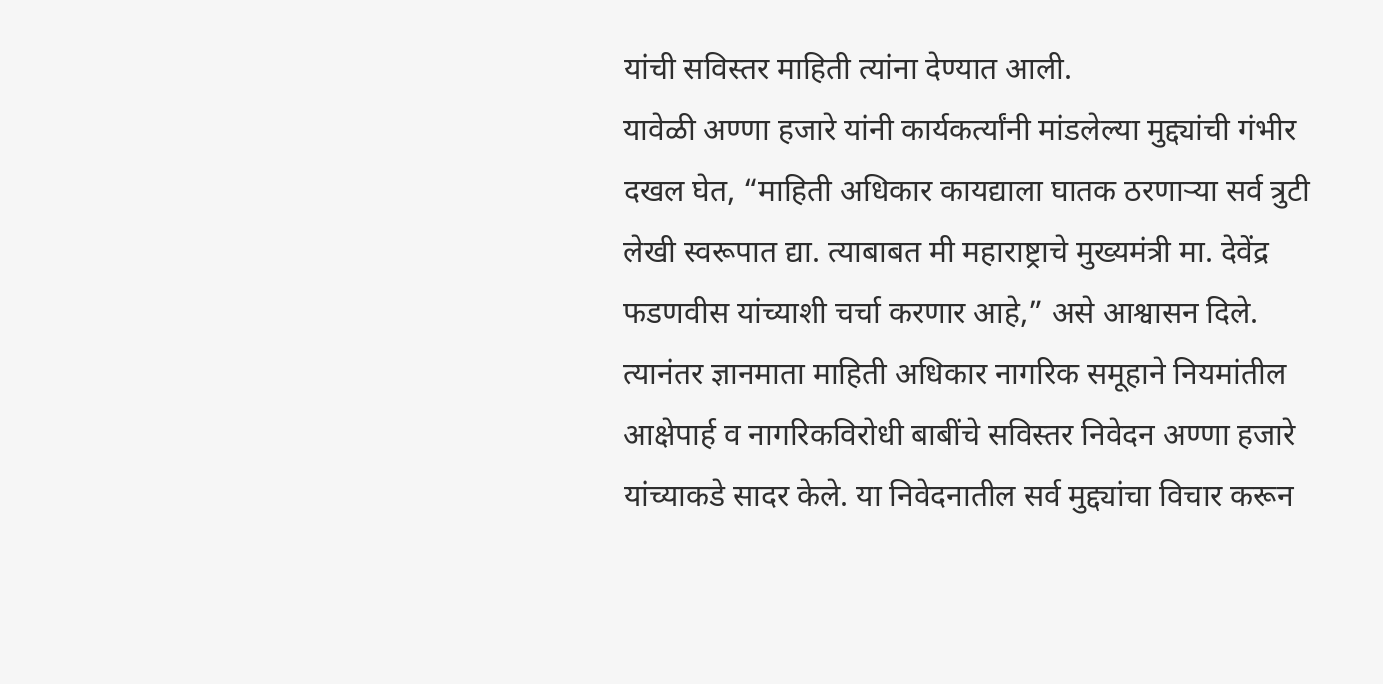यांची सविस्तर माहिती त्यांना देण्यात आली.
यावेळी अण्णा हजारे यांनी कार्यकर्त्यांनी मांडलेल्या मुद्द्यांची गंभीर दखल घेत, “माहिती अधिकार कायद्याला घातक ठरणाऱ्या सर्व त्रुटी लेखी स्वरूपात द्या. त्याबाबत मी महाराष्ट्राचे मुख्यमंत्री मा. देवेंद्र फडणवीस यांच्याशी चर्चा करणार आहे,” असे आश्वासन दिले. त्यानंतर ज्ञानमाता माहिती अधिकार नागरिक समूहाने नियमांतील आक्षेपार्ह व नागरिकविरोधी बाबींचे सविस्तर निवेदन अण्णा हजारे यांच्याकडे सादर केले. या निवेदनातील सर्व मुद्द्यांचा विचार करून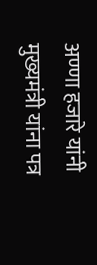अण्णा हजारे यांनी मुख्यमंत्री यांना पत्र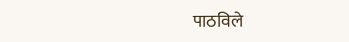पाठविले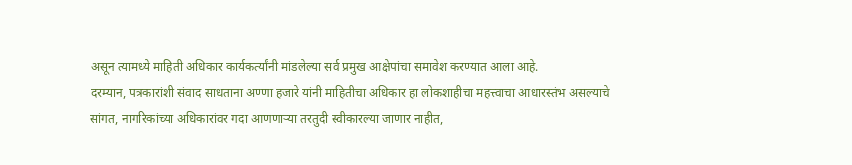असून त्यामध्ये माहिती अधिकार कार्यकर्त्यांनी मांडलेल्या सर्व प्रमुख आक्षेपांचा समावेश करण्यात आला आहे.
दरम्यान, पत्रकारांशी संवाद साधताना अण्णा हजारे यांनी माहितीचा अधिकार हा लोकशाहीचा महत्त्वाचा आधारस्तंभ असल्याचे सांगत, नागरिकांच्या अधिकारांवर गदा आणणाऱ्या तरतुदी स्वीकारल्या जाणार नाहीत,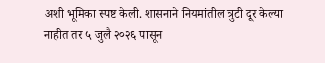अशी भूमिका स्पष्ट केली. शासनाने नियमांतील त्रुटी दूर केल्या नाहीत तर ५ जुलै २०२६ पासून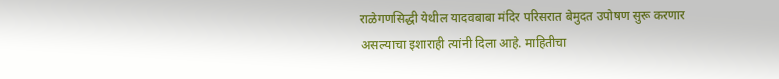राळेगणसिद्धी येथील यादवबाबा मंदिर परिसरात बेमुदत उपोषण सुरू करणार असल्याचा इशाराही त्यांनी दिला आहे. माहितीचा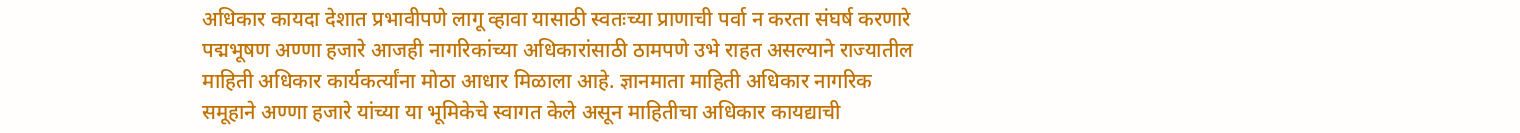अधिकार कायदा देशात प्रभावीपणे लागू व्हावा यासाठी स्वतःच्या प्राणाची पर्वा न करता संघर्ष करणारे पद्मभूषण अण्णा हजारे आजही नागरिकांच्या अधिकारांसाठी ठामपणे उभे राहत असल्याने राज्यातील माहिती अधिकार कार्यकर्त्यांना मोठा आधार मिळाला आहे. ज्ञानमाता माहिती अधिकार नागरिक समूहाने अण्णा हजारे यांच्या या भूमिकेचे स्वागत केले असून माहितीचा अधिकार कायद्याची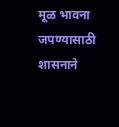मूळ भावना जपण्यासाठी शासनाने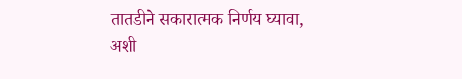तातडीने सकारात्मक निर्णय घ्यावा, अशी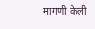मागणी केली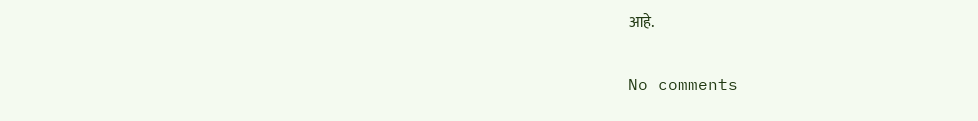आहे.

No comments